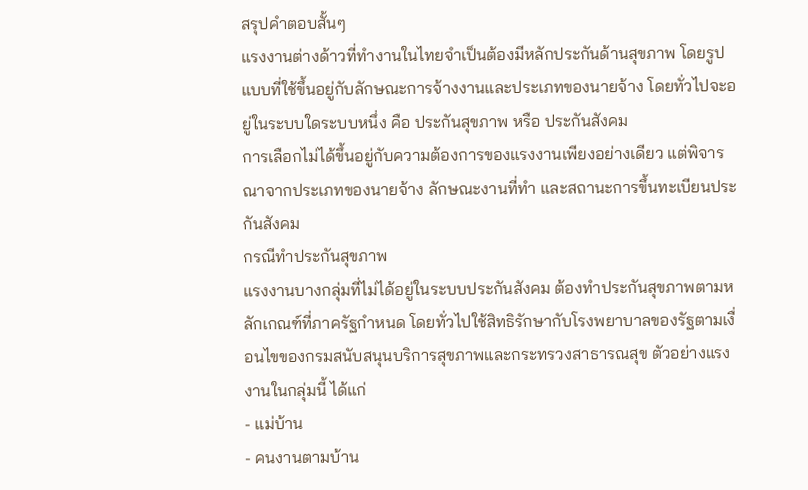สรุปคำตอบสั้นๆ
แรงงานต่างด้าวที่ทำงานในไทยจำเป็นต้องมีหลักประกันด้านสุขภาพ โดยรูปแบบที่ใช้ขึ้นอยู่กับลักษณะการจ้างงานและประเภทของนายจ้าง โดยทั่วไปจะอยู่ในระบบใดระบบหนึ่ง คือ ประกันสุขภาพ หรือ ประกันสังคม
การเลือกไม่ได้ขึ้นอยู่กับความต้องการของแรงงานเพียงอย่างเดียว แต่พิจารณาจากประเภทของนายจ้าง ลักษณะงานที่ทำ และสถานะการขึ้นทะเบียนประกันสังคม
กรณีทำประกันสุขภาพ
แรงงานบางกลุ่มที่ไม่ได้อยู่ในระบบประกันสังคม ต้องทำประกันสุขภาพตามหลักเกณฑ์ที่ภาครัฐกำหนด โดยทั่วไปใช้สิทธิรักษากับโรงพยาบาลของรัฐตามเงื่อนไขของกรมสนับสนุนบริการสุขภาพและกระทรวงสาธารณสุข ตัวอย่างแรงงานในกลุ่มนี้ ได้แก่
- แม่บ้าน
- คนงานตามบ้าน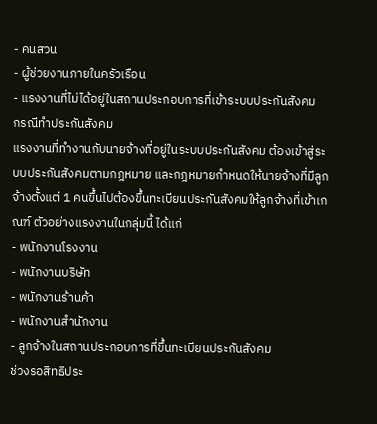- คนสวน
- ผู้ช่วยงานภายในครัวเรือน
- แรงงานที่ไม่ได้อยู่ในสถานประกอบการที่เข้าระบบประกันสังคม
กรณีทำประกันสังคม
แรงงานที่ทำงานกับนายจ้างที่อยู่ในระบบประกันสังคม ต้องเข้าสู่ระบบประกันสังคมตามกฎหมาย และกฎหมายกำหนดให้นายจ้างที่มีลูกจ้างตั้งแต่ 1 คนขึ้นไปต้องขึ้นทะเบียนประกันสังคมให้ลูกจ้างที่เข้าเกณฑ์ ตัวอย่างแรงงานในกลุ่มนี้ ได้แก่
- พนักงานโรงงาน
- พนักงานบริษัท
- พนักงานร้านค้า
- พนักงานสำนักงาน
- ลูกจ้างในสถานประกอบการที่ขึ้นทะเบียนประกันสังคม
ช่วงรอสิทธิประ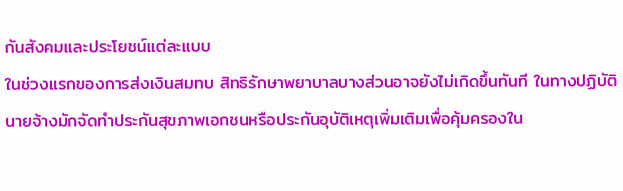กันสังคมและประโยชน์แต่ละแบบ
ในช่วงแรกของการส่งเงินสมทบ สิทธิรักษาพยาบาลบางส่วนอาจยังไม่เกิดขึ้นทันที ในทางปฏิบัตินายจ้างมักจัดทำประกันสุขภาพเอกชนหรือประกันอุบัติเหตุเพิ่มเติมเพื่อคุ้มครองใน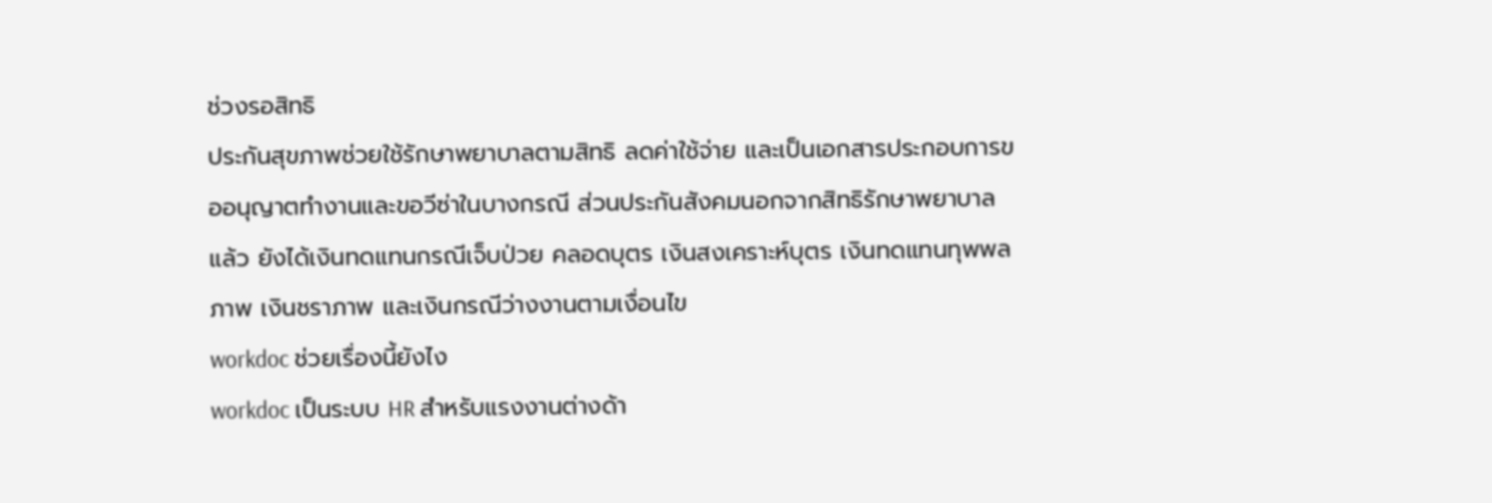ช่วงรอสิทธิ
ประกันสุขภาพช่วยใช้รักษาพยาบาลตามสิทธิ ลดค่าใช้จ่าย และเป็นเอกสารประกอบการขออนุญาตทำงานและขอวีซ่าในบางกรณี ส่วนประกันสังคมนอกจากสิทธิรักษาพยาบาลแล้ว ยังได้เงินทดแทนกรณีเจ็บป่วย คลอดบุตร เงินสงเคราะห์บุตร เงินทดแทนทุพพลภาพ เงินชราภาพ และเงินกรณีว่างงานตามเงื่อนไข
workdoc ช่วยเรื่องนี้ยังไง
workdoc เป็นระบบ HR สำหรับแรงงานต่างด้า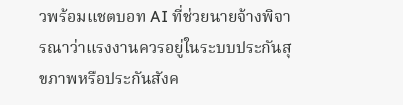วพร้อมแชตบอท AI ที่ช่วยนายจ้างพิจารณาว่าแรงงานควรอยู่ในระบบประกันสุขภาพหรือประกันสังค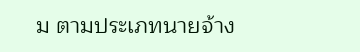ม ตามประเภทนายจ้าง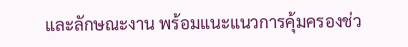และลักษณะงาน พร้อมแนะแนวการคุ้มครองช่ว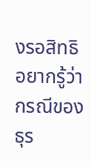งรอสิทธิ
อยากรู้ว่ากรณีของธุร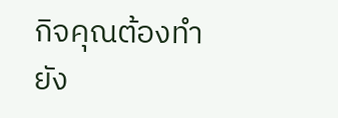กิจคุณต้องทำยัง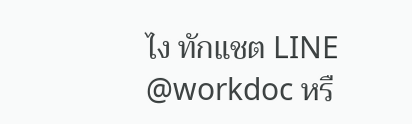ไง ทักแชต LINE @workdoc หรื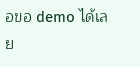อขอ demo ได้เลย